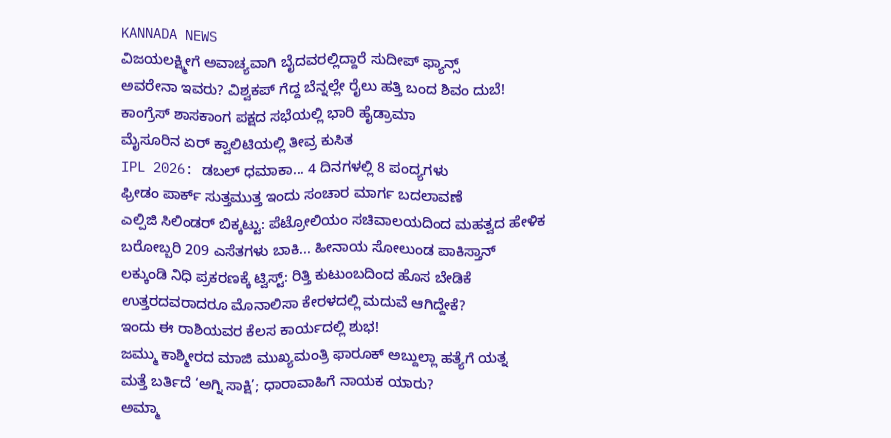KANNADA NEWS
ವಿಜಯಲಕ್ಷ್ಮೀಗೆ ಅವಾಚ್ಯವಾಗಿ ಬೈದವರಲ್ಲಿದ್ದಾರೆ ಸುದೀಪ್ ಫ್ಯಾನ್ಸ್
ಅವರೇನಾ ಇವರು? ವಿಶ್ವಕಪ್ ಗೆದ್ದ ಬೆನ್ನಲ್ಲೇ ರೈಲು ಹತ್ತಿ ಬಂದ ಶಿವಂ ದುಬೆ!
ಕಾಂಗ್ರೆಸ್ ಶಾಸಕಾಂಗ ಪಕ್ಷದ ಸಭೆಯಲ್ಲಿ ಭಾರಿ ಹೈಡ್ರಾಮಾ
ಮೈಸೂರಿನ ಏರ್ ಕ್ವಾಲಿಟಿಯಲ್ಲಿ ತೀವ್ರ ಕುಸಿತ
IPL 2026: ಡಬಲ್ ಧಮಾಕಾ... 4 ದಿನಗಳಲ್ಲಿ 8 ಪಂದ್ಯಗಳು
ಫ್ರೀಡಂ ಪಾರ್ಕ್ ಸುತ್ತಮುತ್ತ ಇಂದು ಸಂಚಾರ ಮಾರ್ಗ ಬದಲಾವಣೆ
ಎಲ್ಪಿಜಿ ಸಿಲಿಂಡರ್ ಬಿಕ್ಕಟ್ಟು: ಪೆಟ್ರೋಲಿಯಂ ಸಚಿವಾಲಯದಿಂದ ಮಹತ್ವದ ಹೇಳಿಕ
ಬರೋಬ್ಬರಿ 209 ಎಸೆತಗಳು ಬಾಕಿ... ಹೀನಾಯ ಸೋಲುಂಡ ಪಾಕಿಸ್ತಾನ್
ಲಕ್ಕುಂಡಿ ನಿಧಿ ಪ್ರಕರಣಕ್ಕೆ ಟ್ವಿಸ್ಟ್: ರಿತ್ತಿ ಕುಟುಂಬದಿಂದ ಹೊಸ ಬೇಡಿಕೆ
ಉತ್ತರದವರಾದರೂ ಮೊನಾಲಿಸಾ ಕೇರಳದಲ್ಲಿ ಮದುವೆ ಆಗಿದ್ದೇಕೆ?
ಇಂದು ಈ ರಾಶಿಯವರ ಕೆಲಸ ಕಾರ್ಯದಲ್ಲಿ ಶುಭ!
ಜಮ್ಮು ಕಾಶ್ಮೀರದ ಮಾಜಿ ಮುಖ್ಯಮಂತ್ರಿ ಫಾರೂಕ್ ಅಬ್ದುಲ್ಲಾ ಹತ್ಯೆಗೆ ಯತ್ನ
ಮತ್ತೆ ಬರ್ತಿದೆ ‘ಅಗ್ನಿ ಸಾಕ್ಷಿ’; ಧಾರಾವಾಹಿಗೆ ನಾಯಕ ಯಾರು?
ಅಮ್ಮಾ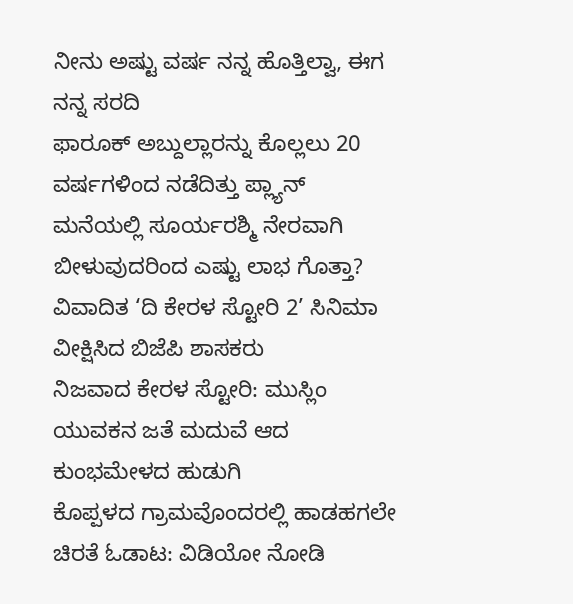ನೀನು ಅಷ್ಟು ವರ್ಷ ನನ್ನ ಹೊತ್ತಿಲ್ವಾ, ಈಗ ನನ್ನ ಸರದಿ
ಫಾರೂಕ್ ಅಬ್ದುಲ್ಲಾರನ್ನು ಕೊಲ್ಲಲು 20 ವರ್ಷಗಳಿಂದ ನಡೆದಿತ್ತು ಪ್ಲ್ಯಾನ್
ಮನೆಯಲ್ಲಿ ಸೂರ್ಯರಶ್ಮಿ ನೇರವಾಗಿ ಬೀಳುವುದರಿಂದ ಎಷ್ಟು ಲಾಭ ಗೊತ್ತಾ?
ವಿವಾದಿತ ‘ದಿ ಕೇರಳ ಸ್ಟೋರಿ 2’ ಸಿನಿಮಾ ವೀಕ್ಷಿಸಿದ ಬಿಜೆಪಿ ಶಾಸಕರು
ನಿಜವಾದ ಕೇರಳ ಸ್ಟೋರಿ: ಮುಸ್ಲಿಂ ಯುವಕನ ಜತೆ ಮದುವೆ ಆದ ಕುಂಭಮೇಳದ ಹುಡುಗಿ
ಕೊಪ್ಪಳದ ಗ್ರಾಮವೊಂದರಲ್ಲಿ ಹಾಡಹಗಲೇ ಚಿರತೆ ಓಡಾಟ: ವಿಡಿಯೋ ನೋಡಿ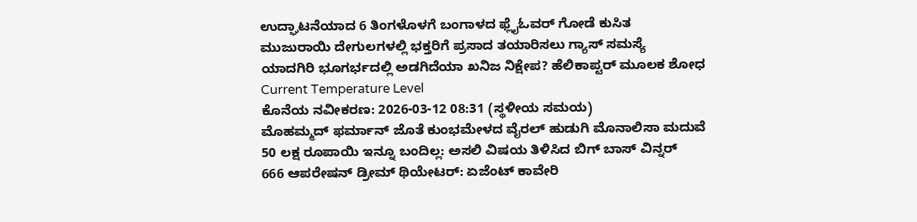ಉದ್ಘಾಟನೆಯಾದ 6 ತಿಂಗಳೊಳಗೆ ಬಂಗಾಳದ ಫ್ಲೈಓವರ್ ಗೋಡೆ ಕುಸಿತ
ಮುಜುರಾಯಿ ದೇಗುಲಗಳಲ್ಲಿ ಭಕ್ತರಿಗೆ ಪ್ರಸಾದ ತಯಾರಿಸಲು ಗ್ಯಾಸ್ ಸಮಸ್ಯೆ
ಯಾದಗಿರಿ ಭೂಗರ್ಭದಲ್ಲಿ ಅಡಗಿದೆಯಾ ಖನಿಜ ನಿಕ್ಷೇಪ? ಹೆಲಿಕಾಪ್ಟರ್ ಮೂಲಕ ಶೋಧ
Current Temperature Level
ಕೊನೆಯ ನವೀಕರಣ: 2026-03-12 08:31 (ಸ್ಥಳೀಯ ಸಮಯ)
ಮೊಹಮ್ಮದ್ ಫರ್ಮಾನ್ ಜೊತೆ ಕುಂಭಮೇಳದ ವೈರಲ್ ಹುಡುಗಿ ಮೊನಾಲಿಸಾ ಮದುವೆ
50 ಲಕ್ಷ ರೂಪಾಯಿ ಇನ್ನೂ ಬಂದಿಲ್ಲ: ಅಸಲಿ ವಿಷಯ ತಿಳಿಸಿದ ಬಿಗ್ ಬಾಸ್ ವಿನ್ನರ್
666 ಆಪರೇಷನ್ ಡ್ರೀಮ್ ಥಿಯೇಟರ್: ಏಜೆಂಟ್ ಕಾವೇರಿ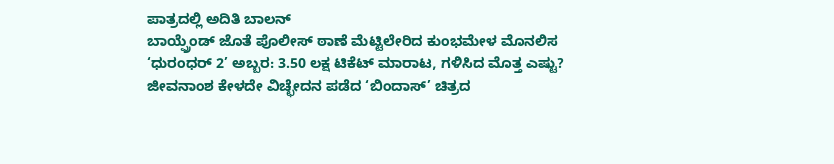ಪಾತ್ರದಲ್ಲಿ ಅದಿತಿ ಬಾಲನ್
ಬಾಯ್ಫ್ರೆಂಡ್ ಜೊತೆ ಪೊಲೀಸ್ ಠಾಣೆ ಮೆಟ್ಟಿಲೇರಿದ ಕುಂಭಮೇಳ ಮೊನಲಿಸ
‘ಧುರಂಧರ್ 2’ ಅಬ್ಬರ: 3.50 ಲಕ್ಷ ಟಿಕೆಟ್ ಮಾರಾಟ, ಗಳಿಸಿದ ಮೊತ್ತ ಎಷ್ಟು?
ಜೀವನಾಂಶ ಕೇಳದೇ ವಿಚ್ಛೇದನ ಪಡೆದ ‘ಬಿಂದಾಸ್’ ಚಿತ್ರದ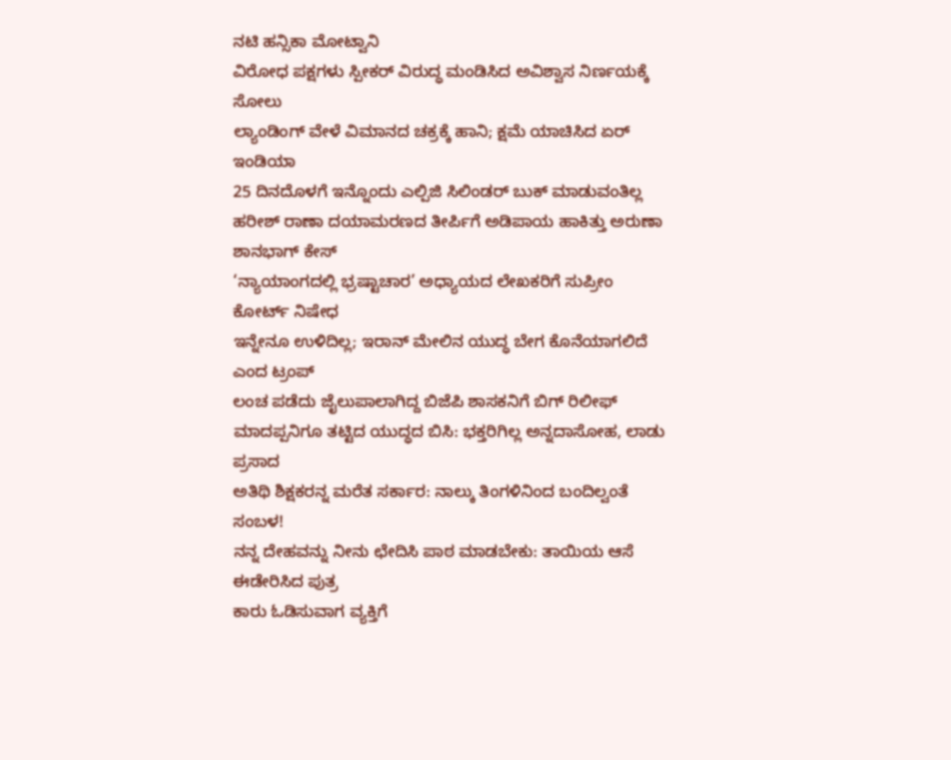ನಟಿ ಹನ್ಸಿಕಾ ಮೋಟ್ವಾನಿ
ವಿರೋಧ ಪಕ್ಷಗಳು ಸ್ಪೀಕರ್ ವಿರುದ್ಧ ಮಂಡಿಸಿದ ಅವಿಶ್ವಾಸ ನಿರ್ಣಯಕ್ಕೆ ಸೋಲು
ಲ್ಯಾಂಡಿಂಗ್ ವೇಳೆ ವಿಮಾನದ ಚಕ್ರಕ್ಕೆ ಹಾನಿ; ಕ್ಷಮೆ ಯಾಚಿಸಿದ ಏರ್ ಇಂಡಿಯಾ
25 ದಿನದೊಳಗೆ ಇನ್ನೊಂದು ಎಲ್ಪಿಜಿ ಸಿಲಿಂಡರ್ ಬುಕ್ ಮಾಡುವಂತಿಲ್ಲ
ಹರೀಶ್ ರಾಣಾ ದಯಾಮರಣದ ತೀರ್ಪಿಗೆ ಅಡಿಪಾಯ ಹಾಕಿತ್ತು ಅರುಣಾ ಶಾನಭಾಗ್ ಕೇಸ್
‘ನ್ಯಾಯಾಂಗದಲ್ಲಿ ಭ್ರಷ್ಟಾಚಾರ’ ಅಧ್ಯಾಯದ ಲೇಖಕರಿಗೆ ಸುಪ್ರೀಂ ಕೋರ್ಟ್ ನಿಷೇಧ
ಇನ್ನೇನೂ ಉಳಿದಿಲ್ಲ; ಇರಾನ್ ಮೇಲಿನ ಯುದ್ಧ ಬೇಗ ಕೊನೆಯಾಗಲಿದೆ ಎಂದ ಟ್ರಂಪ್
ಲಂಚ ಪಡೆದು ಜೈಲುಪಾಲಾಗಿದ್ದ ಬಿಜೆಪಿ ಶಾಸಕನಿಗೆ ಬಿಗ್ ರಿಲೀಫ್
ಮಾದಪ್ಪನಿಗೂ ತಟ್ಟಿದ ಯುದ್ಧದ ಬಿಸಿ: ಭಕ್ತರಿಗಿಲ್ಲ ಅನ್ನದಾಸೋಹ, ಲಾಡು ಪ್ರಸಾದ
ಅತಿಥಿ ಶಿಕ್ಷಕರನ್ನ ಮರೆತ ಸರ್ಕಾರ: ನಾಲ್ಕು ತಿಂಗಳಿನಿಂದ ಬಂದಿಲ್ವಂತೆ ಸಂಬಳ!
ನನ್ನ ದೇಹವನ್ನು ನೀನು ಛೇದಿಸಿ ಪಾಠ ಮಾಡಬೇಕು: ತಾಯಿಯ ಆಸೆ ಈಡೇರಿಸಿದ ಪುತ್ರ
ಕಾರು ಓಡಿಸುವಾಗ ವ್ಯಕ್ತಿಗೆ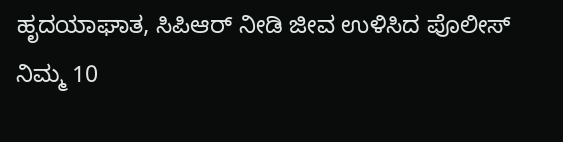ಹೃದಯಾಘಾತ, ಸಿಪಿಆರ್ ನೀಡಿ ಜೀವ ಉಳಿಸಿದ ಪೊಲೀಸ್
ನಿಮ್ಮ 10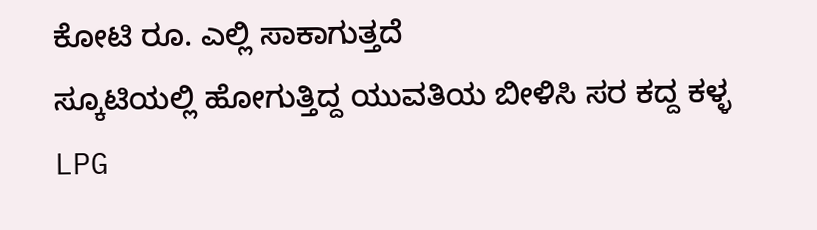ಕೋಟಿ ರೂ. ಎಲ್ಲಿ ಸಾಕಾಗುತ್ತದೆ
ಸ್ಕೂಟಿಯಲ್ಲಿ ಹೋಗುತ್ತಿದ್ದ ಯುವತಿಯ ಬೀಳಿಸಿ ಸರ ಕದ್ದ ಕಳ್ಳ
LPG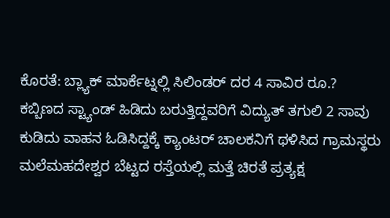ಕೊರತೆ: ಬ್ಲ್ಯಾಕ್ ಮಾರ್ಕೆಟ್ನಲ್ಲಿ ಸಿಲಿಂಡರ್ ದರ 4 ಸಾವಿರ ರೂ.?
ಕಬ್ಬಿಣದ ಸ್ಟ್ಯಾಂಡ್ ಹಿಡಿದು ಬರುತ್ತಿದ್ದವರಿಗೆ ವಿದ್ಯುತ್ ತಗುಲಿ 2 ಸಾವು
ಕುಡಿದು ವಾಹನ ಓಡಿಸಿದ್ದಕ್ಕೆ ಕ್ಯಾಂಟರ್ ಚಾಲಕನಿಗೆ ಥಳಿಸಿದ ಗ್ರಾಮಸ್ಥರು
ಮಲೆಮಹದೇಶ್ವರ ಬೆಟ್ಟದ ರಸ್ತೆಯಲ್ಲಿ ಮತ್ತೆ ಚಿರತೆ ಪ್ರತ್ಯಕ್ಷ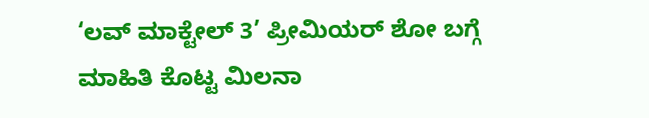‘ಲವ್ ಮಾಕ್ಟೇಲ್ 3’ ಪ್ರೀಮಿಯರ್ ಶೋ ಬಗ್ಗೆ ಮಾಹಿತಿ ಕೊಟ್ಟ ಮಿಲನಾ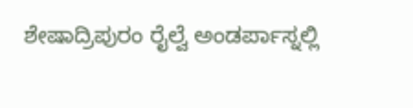ಶೇಷಾದ್ರಿಪುರಂ ರೈಲ್ವೆ ಅಂಡರ್ಪಾಸ್ನಲ್ಲಿ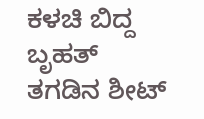ಕಳಚಿ ಬಿದ್ದ ಬೃಹತ್ ತಗಡಿನ ಶೀಟ್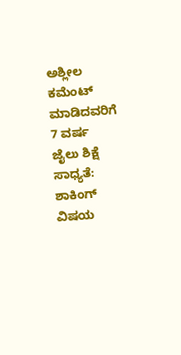ಅಶ್ಲೀಲ ಕಮೆಂಟ್ ಮಾಡಿದವರಿಗೆ 7 ವರ್ಷ ಜೈಲು ಶಿಕ್ಷೆ ಸಾಧ್ಯತೆ: ಶಾಕಿಂಗ್ ವಿಷಯ